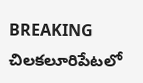BREAKING
చిలకలూరిపేటలో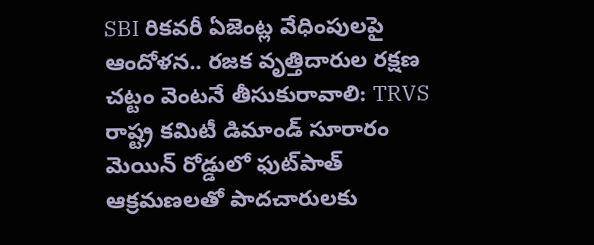SBI రికవరీ ఏజెంట్ల వేధింపులపై ఆందోళన.. రజక వృత్తిదారుల రక్షణ చట్టం వెంటనే తీసుకురావాలి: TRVS రాష్ట్ర కమిటీ డిమాండ్ సూరారం మెయిన్ రోడ్డులో ఫుట్‌పాత్ ఆక్రమణలతో పాదచారులకు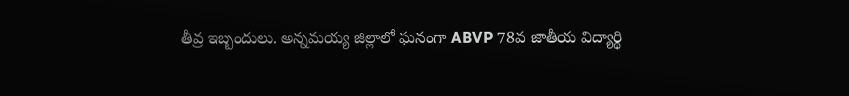తీవ్ర ఇబ్బందులు. అన్నమయ్య జిల్లాలో ఘనంగా ABVP 78వ జాతీయ విద్యార్థి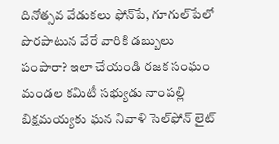దినోత్సవ వేడుకలు ఫోన్‌పే, గూగుల్‌పేలో పొరపాటున వేరే వారికి డబ్బులు పంపారా? ఇలా చేయండి రజక సంఘం మండల కమిటీ సభ్యుడు నాంపల్లి బిక్షమయ్యకు ఘన నివాళి సెల్‌ఫోన్ లైట్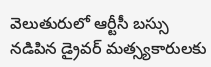వెలుతురులో ఆర్టీసీ బస్సు నడిపిన డ్రైవర్ మత్స్యకారులకు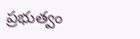ప్రభుత్వం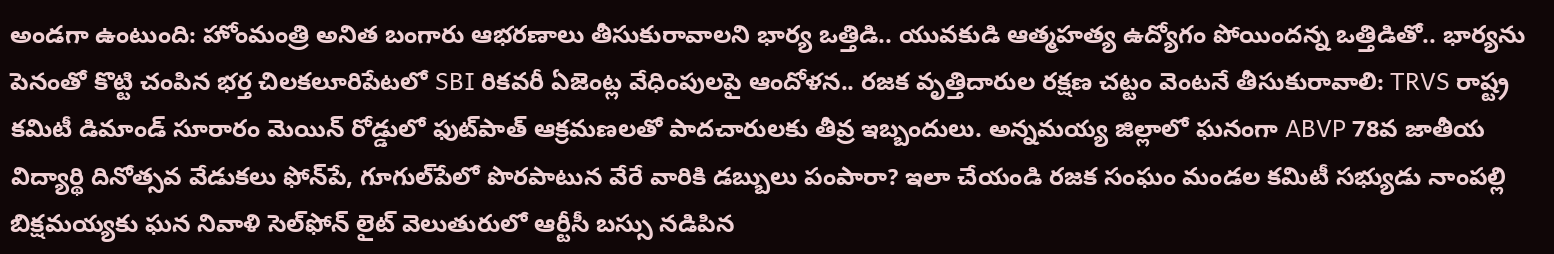అండగా ఉంటుంది: హోంమంత్రి అనిత బంగారు ఆభరణాలు తీసుకురావాలని భార్య ఒత్తిడి.. యువకుడి ఆత్మహత్య ఉద్యోగం పోయిందన్న ఒత్తిడితో.. భార్యను పెనంతో కొట్టి చంపిన భర్త చిలకలూరిపేటలో SBI రికవరీ ఏజెంట్ల వేధింపులపై ఆందోళన.. రజక వృత్తిదారుల రక్షణ చట్టం వెంటనే తీసుకురావాలి: TRVS రాష్ట్ర కమిటీ డిమాండ్ సూరారం మెయిన్ రోడ్డులో ఫుట్‌పాత్ ఆక్రమణలతో పాదచారులకు తీవ్ర ఇబ్బందులు. అన్నమయ్య జిల్లాలో ఘనంగా ABVP 78వ జాతీయ విద్యార్థి దినోత్సవ వేడుకలు ఫోన్‌పే, గూగుల్‌పేలో పొరపాటున వేరే వారికి డబ్బులు పంపారా? ఇలా చేయండి రజక సంఘం మండల కమిటీ సభ్యుడు నాంపల్లి బిక్షమయ్యకు ఘన నివాళి సెల్‌ఫోన్ లైట్ వెలుతురులో ఆర్టీసీ బస్సు నడిపిన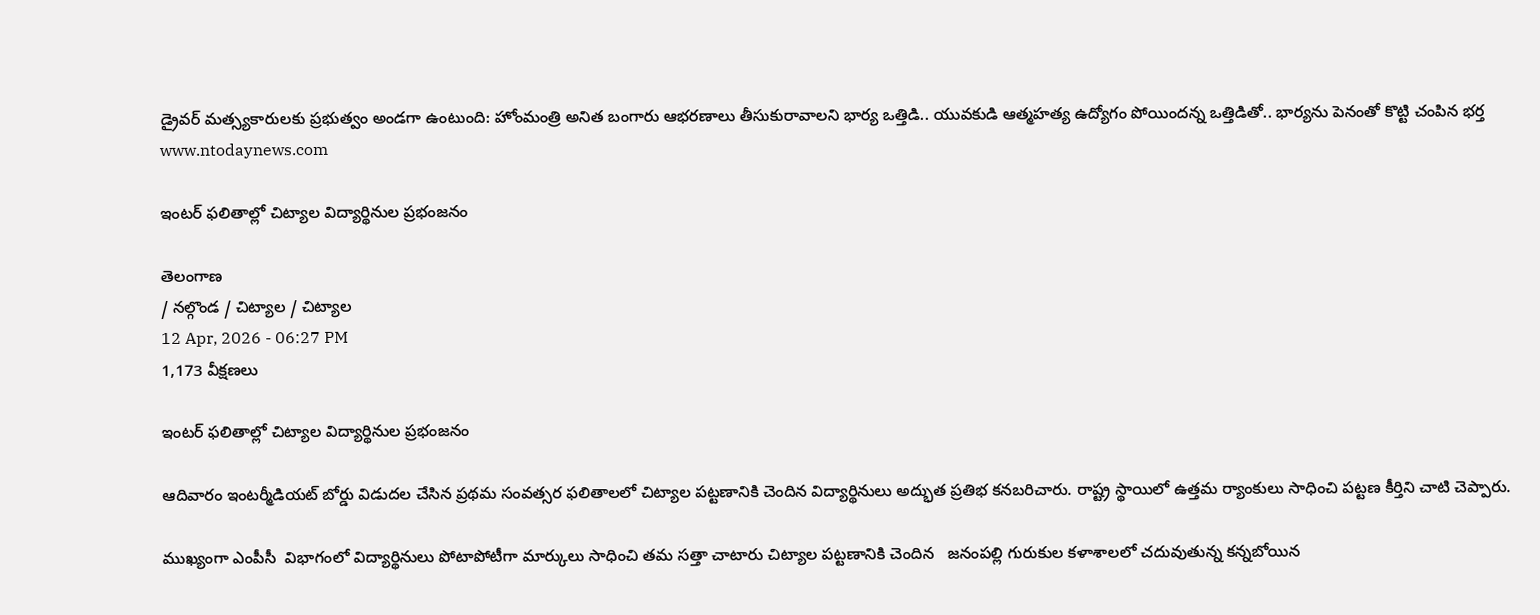డ్రైవర్ మత్స్యకారులకు ప్రభుత్వం అండగా ఉంటుంది: హోంమంత్రి అనిత బంగారు ఆభరణాలు తీసుకురావాలని భార్య ఒత్తిడి.. యువకుడి ఆత్మహత్య ఉద్యోగం పోయిందన్న ఒత్తిడితో.. భార్యను పెనంతో కొట్టి చంపిన భర్త
www.ntodaynews.com

ఇంటర్ ఫలితాల్లో చిట్యాల విద్యార్థినుల ప్రభంజనం

తెలంగాణ
/ నల్గొండ / చిట్యాల / చిట్యాల
12 Apr, 2026 - 06:27 PM
1,173 వీక్షణలు

ఇంటర్ ఫలితాల్లో చిట్యాల విద్యార్థినుల ప్రభంజనం

ఆదివారం ఇంటర్మీడియట్ బోర్డు విడుదల చేసిన ప్రథమ సంవత్సర ఫలితాలలో చిట్యాల పట్టణానికి చెందిన విద్యార్థినులు అద్భుత ప్రతిభ కనబరిచారు. రాష్ట్ర స్థాయిలో ఉత్తమ ర్యాంకులు సాధించి పట్టణ కీర్తిని చాటి చెప్పారు.

ముఖ్యంగా ఎంపీసీ  విభాగంలో విద్యార్థినులు పోటాపోటీగా మార్కులు సాధించి తమ సత్తా చాటారు చిట్యాల పట్టణానికి చెందిన   జనంపల్లి గురుకుల కళాశాలలో చదువుతున్న కన్నబోయిన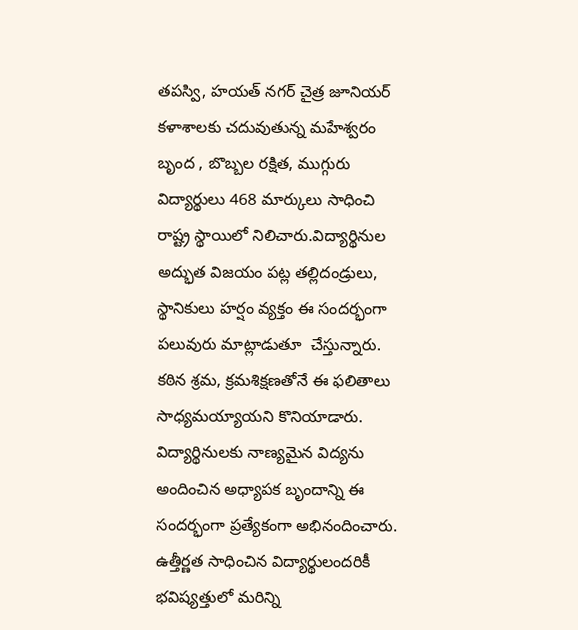తపస్వి, హయత్ నగర్ చైత్ర జూనియర్ కళాశాలకు చదువుతున్న మహేశ్వరం బృంద , బొబ్బల రక్షిత, ముగ్గురు విద్యార్థులు 468 మార్కులు సాధించి రాష్ట్ర స్థాయిలో నిలిచారు.విద్యార్థినుల అద్భుత విజయం పట్ల తల్లిదండ్రులు, స్థానికులు హర్షం వ్యక్తం ఈ సందర్భంగా పలువురు మాట్లాడుతూ  చేస్తున్నారు. కఠిన శ్రమ, క్రమశిక్షణతోనే ఈ ఫలితాలు సాధ్యమయ్యాయని కొనియాడారు. విద్యార్థినులకు నాణ్యమైన విద్యను అందించిన అధ్యాపక బృందాన్ని ఈ సందర్భంగా ప్రత్యేకంగా అభినందించారు. ఉత్తీర్ణత సాధించిన విద్యార్థులందరికీ భవిష్యత్తులో మరిన్ని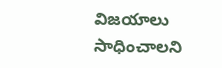విజయాలు సాధించాలని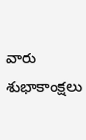వారు శుభాకాంక్షలు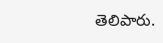తెలిపారు.